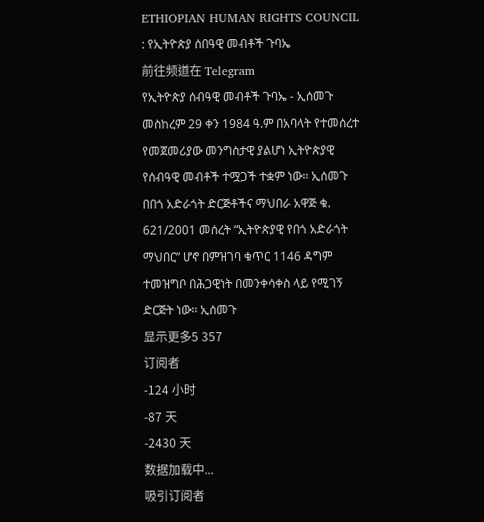ETHIOPIAN HUMAN RIGHTS COUNCIL : የኢትዮጵያ ሰበዓዊ መብቶች ጉባኤ
前往频道在 Telegram
የኢትዮጵያ ሰብዓዊ መብቶች ጉባኤ - ኢሰመጉ መስከረም 29 ቀን 1984 ዓ.ም በአባላት የተመሰረተ የመጀመሪያው መንግስታዊ ያልሆነ ኢትዮጵያዊ የሰብዓዊ መብቶች ተሟጋች ተቋም ነው፡፡ ኢሰመጉ በበጎ አድራጎት ድርጅቶችና ማህበራ አዋጅ ቁ. 621/2001 መሰረት “ኢትዮጵያዊ የበጎ አድራጎት ማህበር” ሆኖ በምዝገባ ቁጥር 1146 ዳግም ተመዝግቦ በሕጋዊነት በመንቀሳቀስ ላይ የሚገኝ ድርጅት ነው፡፡ ኢሰመጉ
显示更多5 357
订阅者
-124 小时
-87 天
-2430 天
数据加载中...
吸引订阅者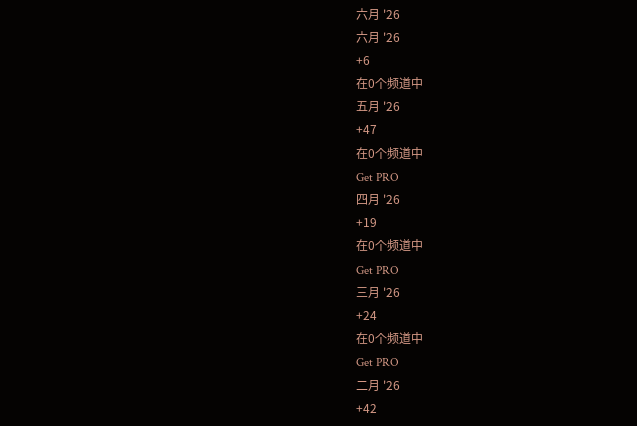六月 '26
六月 '26
+6
在0个频道中
五月 '26
+47
在0个频道中
Get PRO
四月 '26
+19
在0个频道中
Get PRO
三月 '26
+24
在0个频道中
Get PRO
二月 '26
+42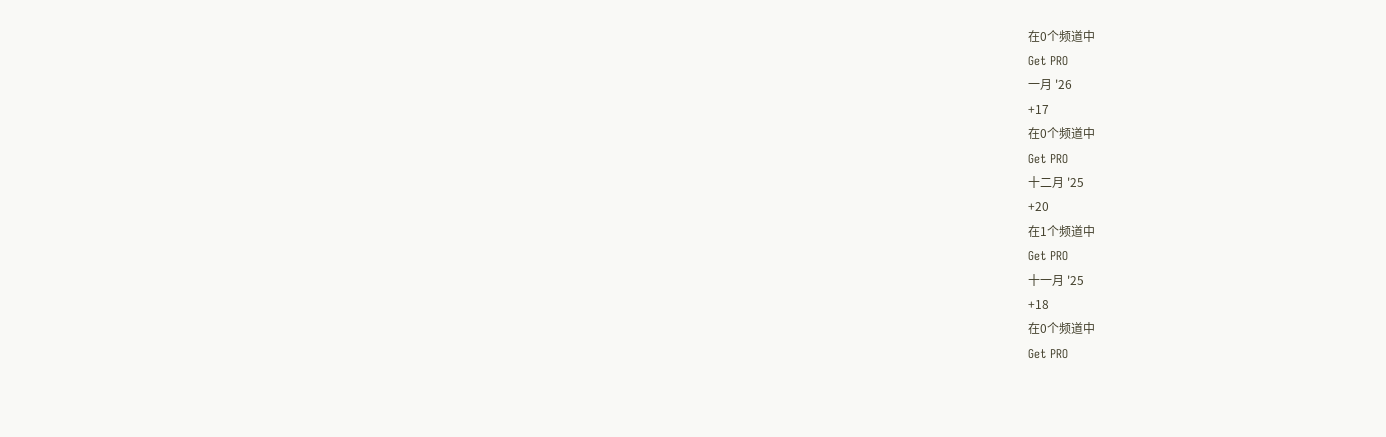在0个频道中
Get PRO
一月 '26
+17
在0个频道中
Get PRO
十二月 '25
+20
在1个频道中
Get PRO
十一月 '25
+18
在0个频道中
Get PRO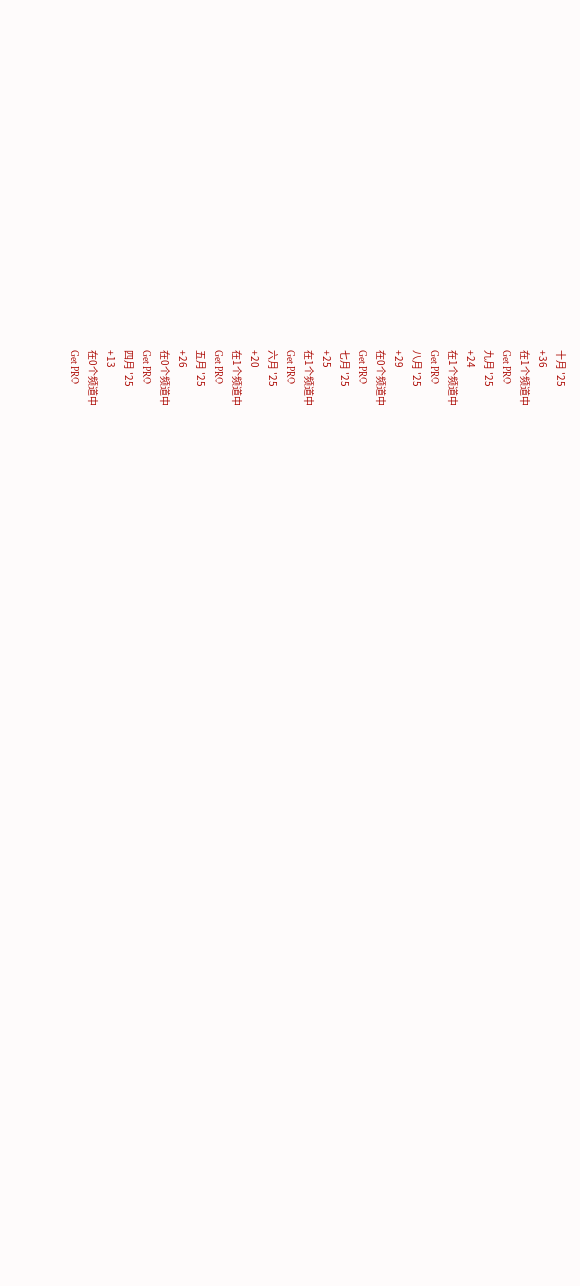十月 '25
+36
在1个频道中
Get PRO
九月 '25
+24
在1个频道中
Get PRO
八月 '25
+29
在0个频道中
Get PRO
七月 '25
+25
在1个频道中
Get PRO
六月 '25
+20
在1个频道中
Get PRO
五月 '25
+26
在0个频道中
Get PRO
四月 '25
+13
在0个频道中
Get PRO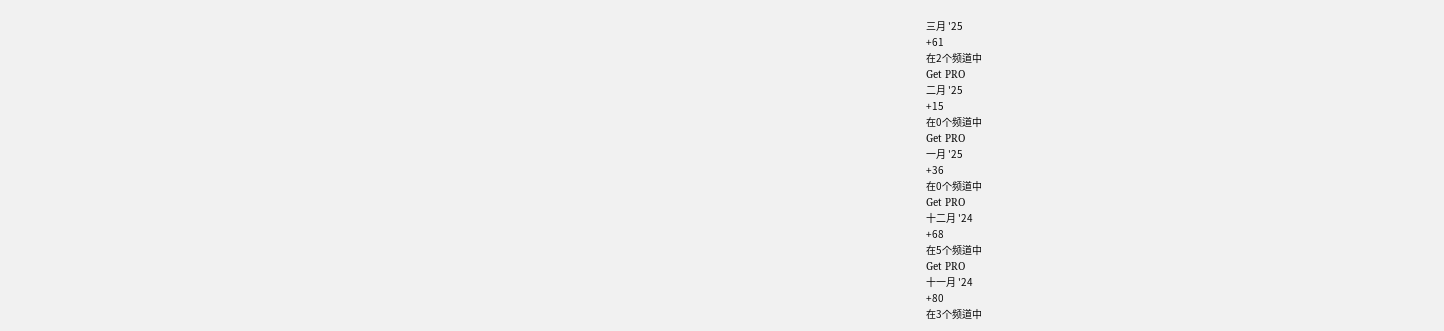三月 '25
+61
在2个频道中
Get PRO
二月 '25
+15
在0个频道中
Get PRO
一月 '25
+36
在0个频道中
Get PRO
十二月 '24
+68
在5个频道中
Get PRO
十一月 '24
+80
在3个频道中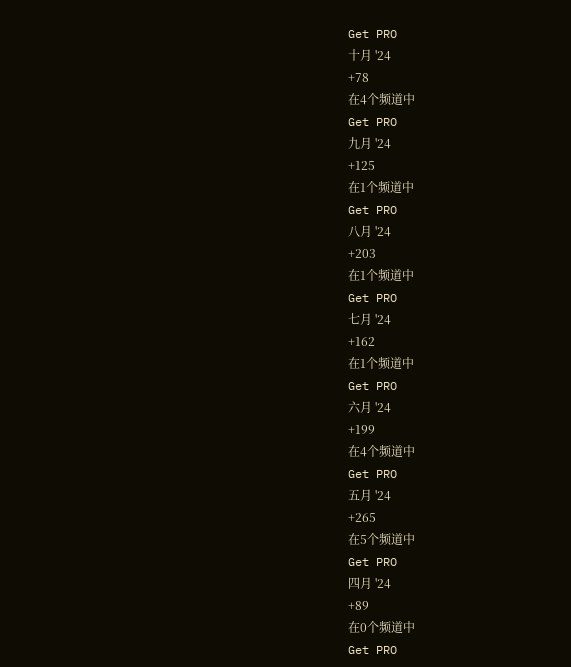Get PRO
十月 '24
+78
在4个频道中
Get PRO
九月 '24
+125
在1个频道中
Get PRO
八月 '24
+203
在1个频道中
Get PRO
七月 '24
+162
在1个频道中
Get PRO
六月 '24
+199
在4个频道中
Get PRO
五月 '24
+265
在5个频道中
Get PRO
四月 '24
+89
在0个频道中
Get PRO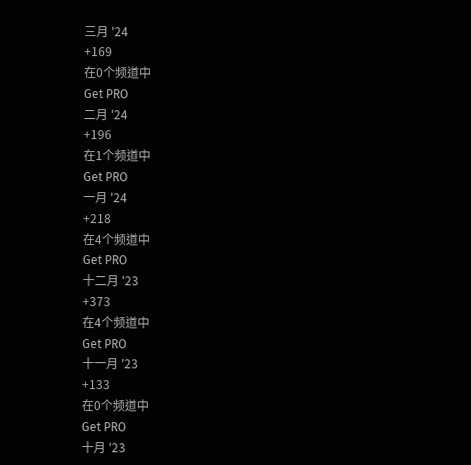三月 '24
+169
在0个频道中
Get PRO
二月 '24
+196
在1个频道中
Get PRO
一月 '24
+218
在4个频道中
Get PRO
十二月 '23
+373
在4个频道中
Get PRO
十一月 '23
+133
在0个频道中
Get PRO
十月 '23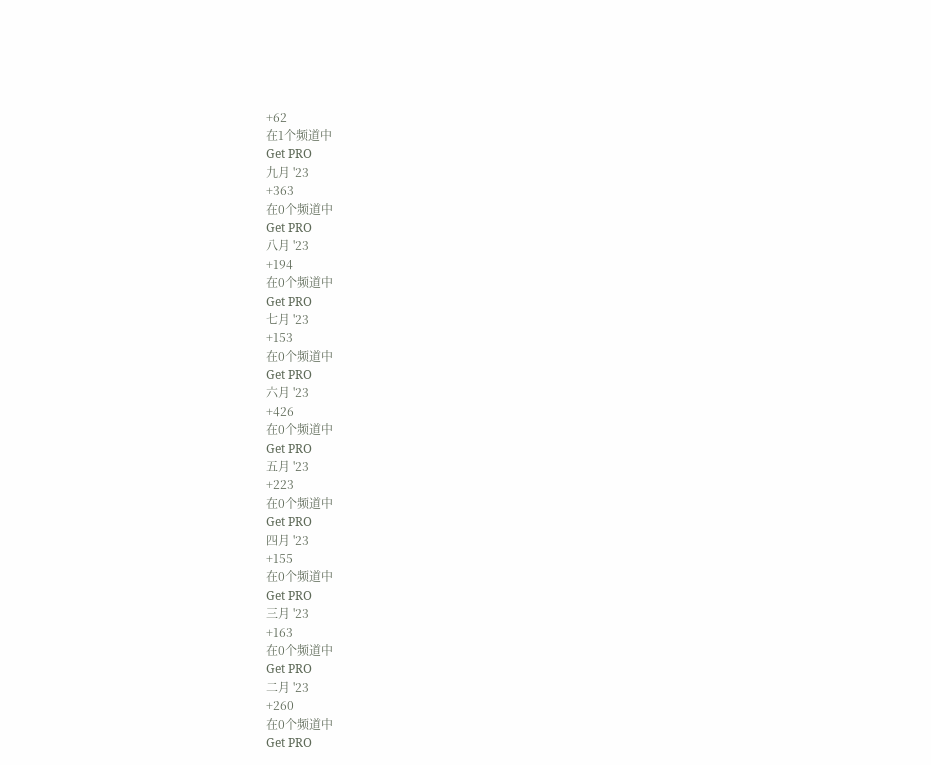+62
在1个频道中
Get PRO
九月 '23
+363
在0个频道中
Get PRO
八月 '23
+194
在0个频道中
Get PRO
七月 '23
+153
在0个频道中
Get PRO
六月 '23
+426
在0个频道中
Get PRO
五月 '23
+223
在0个频道中
Get PRO
四月 '23
+155
在0个频道中
Get PRO
三月 '23
+163
在0个频道中
Get PRO
二月 '23
+260
在0个频道中
Get PRO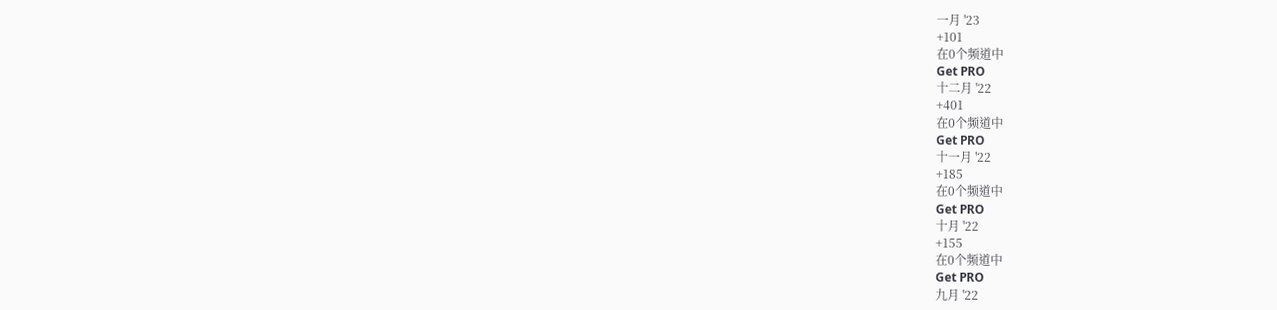一月 '23
+101
在0个频道中
Get PRO
十二月 '22
+401
在0个频道中
Get PRO
十一月 '22
+185
在0个频道中
Get PRO
十月 '22
+155
在0个频道中
Get PRO
九月 '22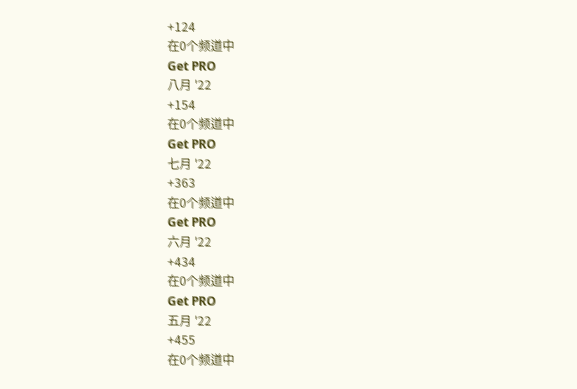+124
在0个频道中
Get PRO
八月 '22
+154
在0个频道中
Get PRO
七月 '22
+363
在0个频道中
Get PRO
六月 '22
+434
在0个频道中
Get PRO
五月 '22
+455
在0个频道中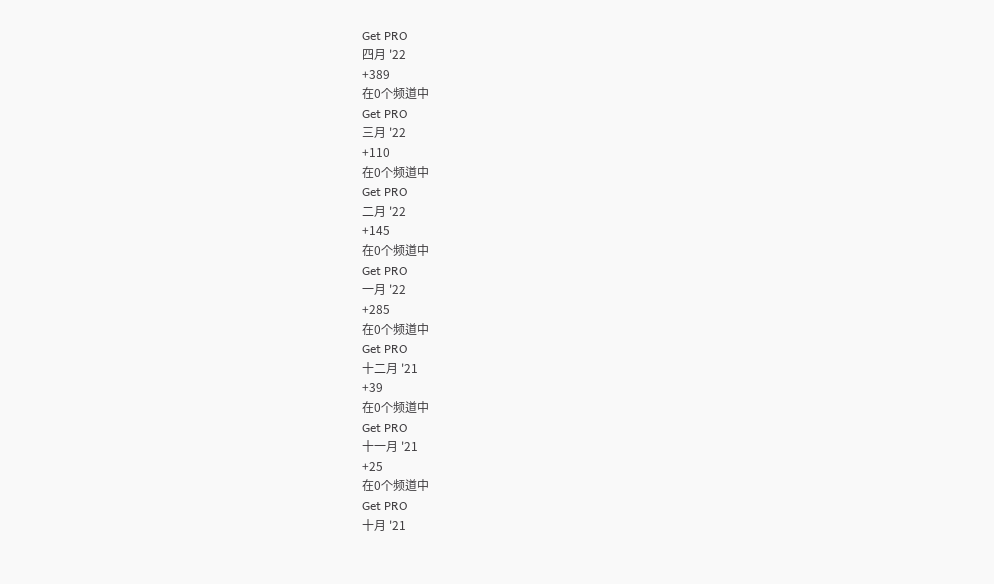Get PRO
四月 '22
+389
在0个频道中
Get PRO
三月 '22
+110
在0个频道中
Get PRO
二月 '22
+145
在0个频道中
Get PRO
一月 '22
+285
在0个频道中
Get PRO
十二月 '21
+39
在0个频道中
Get PRO
十一月 '21
+25
在0个频道中
Get PRO
十月 '21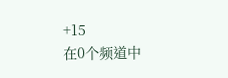+15
在0个频道中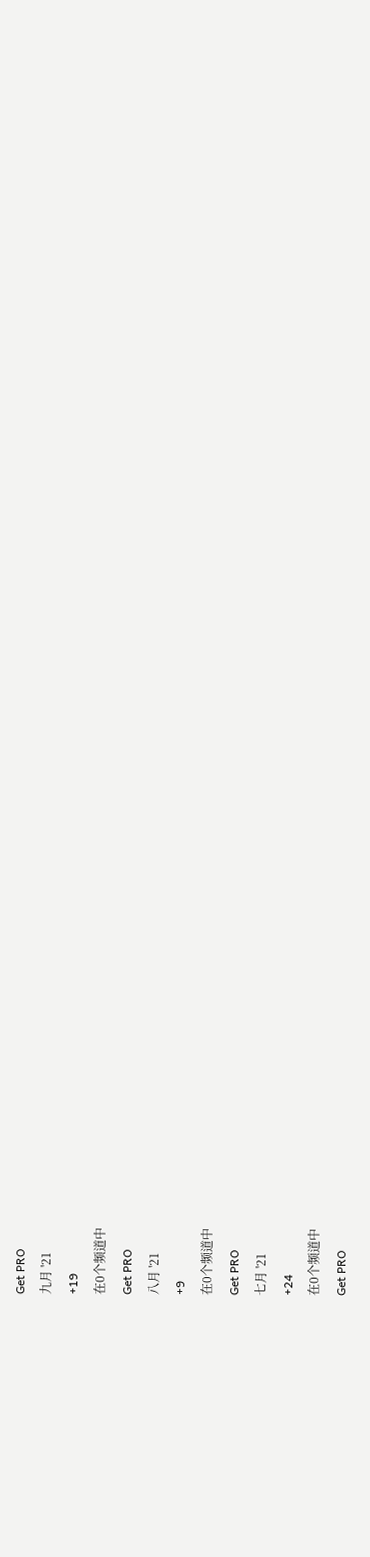Get PRO
九月 '21
+19
在0个频道中
Get PRO
八月 '21
+9
在0个频道中
Get PRO
七月 '21
+24
在0个频道中
Get PRO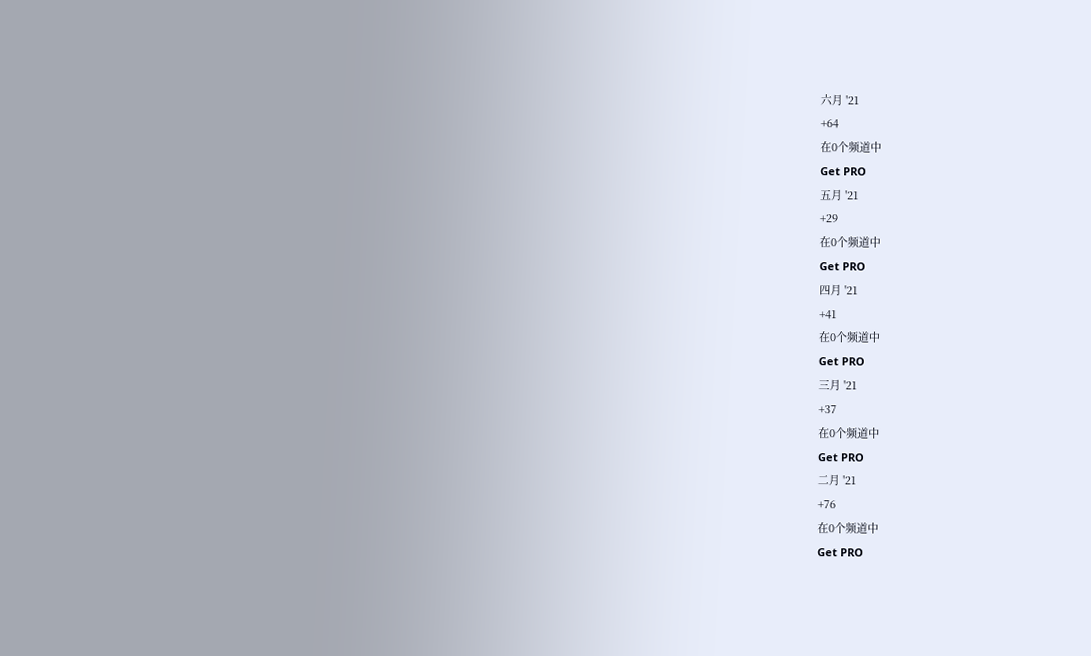六月 '21
+64
在0个频道中
Get PRO
五月 '21
+29
在0个频道中
Get PRO
四月 '21
+41
在0个频道中
Get PRO
三月 '21
+37
在0个频道中
Get PRO
二月 '21
+76
在0个频道中
Get PRO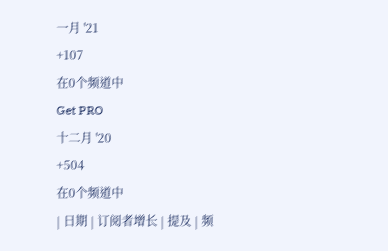一月 '21
+107
在0个频道中
Get PRO
十二月 '20
+504
在0个频道中
| 日期 | 订阅者增长 | 提及 | 频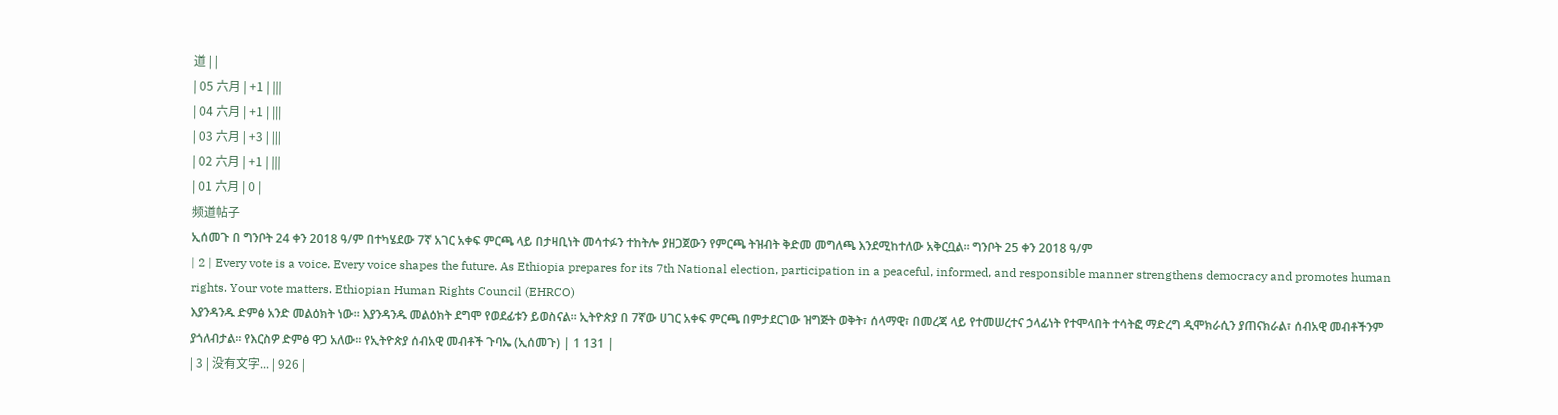道 | |
| 05 六月 | +1 | |||
| 04 六月 | +1 | |||
| 03 六月 | +3 | |||
| 02 六月 | +1 | |||
| 01 六月 | 0 |
频道帖子
ኢሰመጉ በ ግንቦት 24 ቀን 2018 ዓ/ም በተካሄደው 7ኛ አገር አቀፍ ምርጫ ላይ በታዛቢነት መሳተፉን ተከትሎ ያዘጋጀውን የምርጫ ትዝብት ቅድመ መግለጫ እንደሚከተለው አቅርቧል። ግንቦት 25 ቀን 2018 ዓ/ም
| 2 | Every vote is a voice. Every voice shapes the future. As Ethiopia prepares for its 7th National election, participation in a peaceful, informed, and responsible manner strengthens democracy and promotes human rights. Your vote matters. Ethiopian Human Rights Council (EHRCO)
እያንዳንዱ ድምፅ አንድ መልዕክት ነው። እያንዳንዱ መልዕክት ደግሞ የወደፊቱን ይወስናል። ኢትዮጵያ በ 7ኛው ሀገር አቀፍ ምርጫ በምታደርገው ዝግጅት ወቅት፣ ሰላማዊ፣ በመረጃ ላይ የተመሠረተና ኃላፊነት የተሞላበት ተሳትፎ ማድረግ ዲሞክራሲን ያጠናክራል፣ ሰብአዊ መብቶችንም ያጎለብታል። የእርስዎ ድምፅ ዋጋ አለው። የኢትዮጵያ ሰብአዊ መብቶች ጉባኤ (ኢሰመጉ) | 1 131 |
| 3 | 没有文字... | 926 |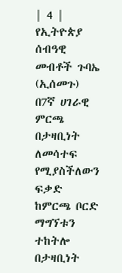| 4 | የኢትዮጵያ ሰብዓዊ መብቶች ጉባኤ (ኢሰመጉ) በ7ኛ ሀገራዊ ምርጫ በታዛቢነት ለመሳተፍ የሚያስችለውን ፍቃድ ከምርጫ ቦርድ ማግኘቱን ተከትሎ በታዛቢነት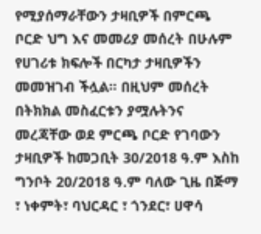የሚያሰማራቸውን ታዛቢዎች በምርጫ ቦርድ ህግ እና መመሪያ መሰረት በሁሉም የሀገሪቱ ክፍሎች በርካታ ታዛቢዎችን መመዝገብ ችሏል። በዚህም መሰረት በትክክል መስፈርቱን ያሟሉትንና መረጃቸው ወደ ምርጫ ቦርድ የገባውን ታዛቢዎች ከመጋቢት 30/2018 ዓ.ም እስከ ግንቦት 20/2018 ዓ.ም ባለው ጊዜ በጅማ ፣ ነቀምት፣ ባህርዳር ፣ ጎንደር፣ ሀዋሳ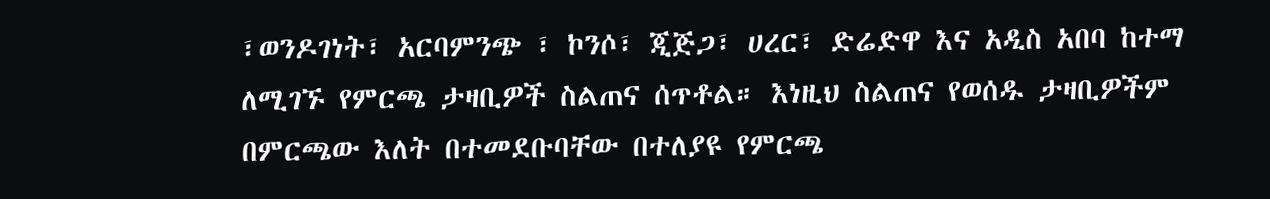፣ወንዶገነት፣ አርባምንጭ ፣ ኮንሶ፣ ጂጅጋ፣ ሀረር፣ ድሬድዋ እና አዲስ አበባ ከተማ ለሚገኙ የምርጫ ታዛቢዎች ስልጠና ሰጥቶል። እነዚህ ስልጠና የወሰዱ ታዛቢዎችም በምርጫው እለት በተመደቡባቸው በተለያዩ የምርጫ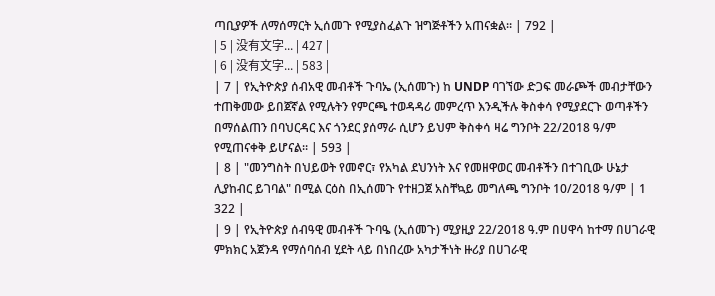ጣቢያዎች ለማሰማርት ኢሰመጉ የሚያስፈልጉ ዝግጅቶችን አጠናቋል። | 792 |
| 5 | 没有文字... | 427 |
| 6 | 没有文字... | 583 |
| 7 | የኢትዮጵያ ሰብአዊ መብቶች ጉባኤ (ኢሰመጉ) ከ UNDP ባገኘው ድጋፍ መራጮች መብታቸውን ተጠቅመው ይበጀኛል የሚሉትን የምርጫ ተወዳዳሪ መምረጥ እንዲችሉ ቅስቀሳ የሚያደርጉ ወጣቶችን በማሰልጠን በባህርዳር እና ጎንደር ያሰማራ ሲሆን ይህም ቅስቀሳ ዛሬ ግንቦት 22/2018 ዓ/ም የሚጠናቀቅ ይሆናል። | 593 |
| 8 | "መንግስት በህይወት የመኖር፣ የአካል ደህንነት እና የመዘዋወር መብቶችን በተገቢው ሁኔታ ሊያከብር ይገባል" በሚል ርዕስ በኢሰመጉ የተዘጋጀ አስቸኳይ መግለጫ ግንቦት 10/2018 ዓ/ም | 1 322 |
| 9 | የኢትዮጵያ ሰብዓዊ መብቶች ጉባዔ (ኢሰመጉ) ሚያዚያ 22/2018 ዓ.ም በሀዋሳ ከተማ በሀገራዊ ምክክር አጀንዳ የማሰባሰብ ሂደት ላይ በነበረው አካታችነት ዙሪያ በሀገራዊ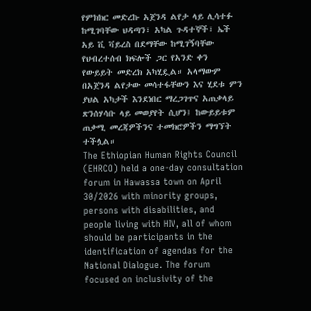የምክክር መድረኩ አጀንዳ ልየታ ላይ ሊሳተፉ ከሚገባቸው ህዳጣን፣ አካል ጉዳተኞች፣ ኤች አይ ቪ ቫይረስ በደማቸው ከሚገኝባቸው የህብረተሰብ ክፍሎች ጋር የአንድ ቀን የውይይት መድረክ አካሂዷል። አላማውም በአጀንዳ ልየታው መሳተፋቸውን እና ሂደቱ ምን ያህል አካታች እንደነበር ማረጋገጥና አጠቃላይ ጽንሰሃሳቡ ላይ መወያየት ሲሆን፤ ከውይይቱም ጠቃሚ መረጃዎችንና ተመክሮዎችን ማግኘት ተችሏል።
The Ethiopian Human Rights Council (EHRCO) held a one-day consultation forum in Hawassa town on April 30/2026 with minority groups, persons with disabilities, and people living with HIV, all of whom should be participants in the identification of agendas for the National Dialogue. The forum focused on inclusivity of the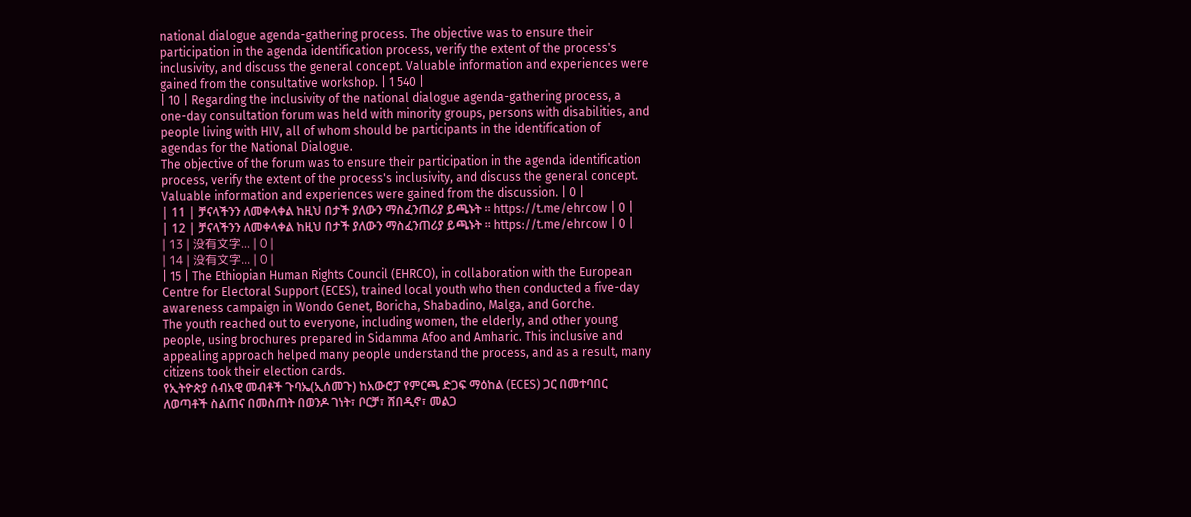national dialogue agenda-gathering process. The objective was to ensure their participation in the agenda identification process, verify the extent of the process's inclusivity, and discuss the general concept. Valuable information and experiences were gained from the consultative workshop. | 1 540 |
| 10 | Regarding the inclusivity of the national dialogue agenda-gathering process, a one-day consultation forum was held with minority groups, persons with disabilities, and people living with HIV, all of whom should be participants in the identification of agendas for the National Dialogue.
The objective of the forum was to ensure their participation in the agenda identification process, verify the extent of the process's inclusivity, and discuss the general concept. Valuable information and experiences were gained from the discussion. | 0 |
| 11 | ቻናላችንን ለመቀላቀል ከዚህ በታች ያለውን ማስፈንጠሪያ ይጫኑት ። https://t.me/ehrcow | 0 |
| 12 | ቻናላችንን ለመቀላቀል ከዚህ በታች ያለውን ማስፈንጠሪያ ይጫኑት ። https://t.me/ehrcow | 0 |
| 13 | 没有文字... | 0 |
| 14 | 没有文字... | 0 |
| 15 | The Ethiopian Human Rights Council (EHRCO), in collaboration with the European Centre for Electoral Support (ECES), trained local youth who then conducted a five-day awareness campaign in Wondo Genet, Boricha, Shabadino, Malga, and Gorche.
The youth reached out to everyone, including women, the elderly, and other young people, using brochures prepared in Sidamma Afoo and Amharic. This inclusive and appealing approach helped many people understand the process, and as a result, many citizens took their election cards.
የኢትዮጵያ ሰብአዊ መብቶች ጉባኤ(ኢሰመጉ) ከአውሮፓ የምርጫ ድጋፍ ማዕከል (ECES) ጋር በመተባበር ለወጣቶች ስልጠና በመስጠት በወንዶ ገነት፣ ቦርቻ፣ ሸበዲኖ፣ መልጋ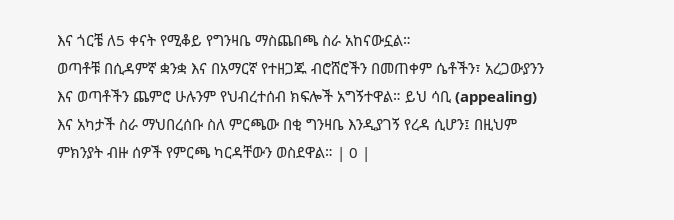እና ጎርቼ ለ5 ቀናት የሚቆይ የግንዛቤ ማስጨበጫ ስራ አከናውኗል።
ወጣቶቹ በሲዳምኛ ቋንቋ እና በአማርኛ የተዘጋጁ ብሮሸሮችን በመጠቀም ሴቶችን፣ አረጋውያንን እና ወጣቶችን ጨምሮ ሁሉንም የህብረተሰብ ክፍሎች አግኝተዋል። ይህ ሳቢ (appealing) እና አካታች ስራ ማህበረሰቡ ስለ ምርጫው በቂ ግንዛቤ እንዲያገኝ የረዳ ሲሆን፤ በዚህም ምክንያት ብዙ ሰዎች የምርጫ ካርዳቸውን ወስደዋል። | 0 |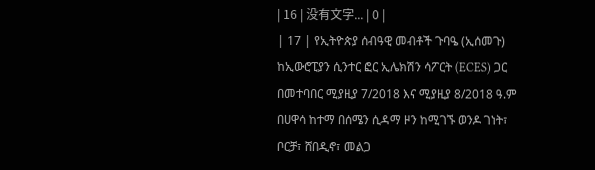| 16 | 没有文字... | 0 |
| 17 | የኢትዮጵያ ሰብዓዊ መብቶች ጉባዔ (ኢሰመጉ) ከኢውሮፒያን ሲንተር ፎር ኢሌክሽን ሳፖርት (ECES) ጋር በመተባበር ሚያዚያ 7/2018 እና ሚያዚያ 8/2018 ዓ.ም በሀዋሳ ከተማ በሰሜን ሲዳማ ዞን ከሚገኙ ወንዶ ገነት፣ ቦርቻ፣ ሸበዲኖ፣ መልጋ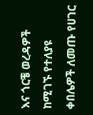እና ጎርቼ ወረዳዎች ከሚገኙ የተለያዩ ቀበሌዎች ለመጡ የሀገር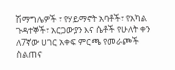ሽማግሌዎች ፣ የሃይማኖት አባቶች፣ የአካል ጉዳተኞች፣ አርጋውያን እና ሴቶች የሁለት ቀን ለ7ኛው ሀገር አቀፍ ምርጫ የመራጮች ስልጠና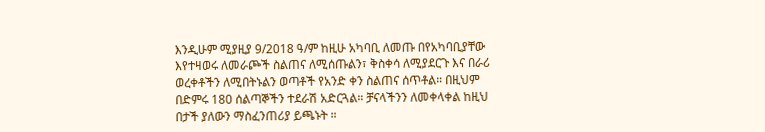እንዲሁም ሚያዚያ 9/2018 ዓ/ም ከዚሁ አካባቢ ለመጡ በየአካባቢያቸው እየተዛወሩ ለመራጮች ስልጠና ለሚሰጡልን፣ ቅስቀሳ ለሚያደርጉ እና በራሪ ወረቀቶችን ለሚበትኑልን ወጣቶች የአንድ ቀን ስልጠና ሰጥቶል። በዚህም በድምሩ 180 ሰልጣኞችን ተደራሽ አድርጓል። ቻናላችንን ለመቀላቀል ከዚህ በታች ያለውን ማስፈንጠሪያ ይጫኑት ።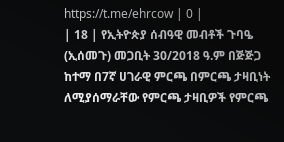https://t.me/ehrcow | 0 |
| 18 | የኢትዮጵያ ሰብዓዊ መብቶች ጉባዔ (ኢሰመጉ) መጋቢት 30/2018 ዓ.ም በጅጅጋ ከተማ በ7ኛ ሀገራዊ ምርጫ በምርጫ ታዛቢነት ለሚያሰማራቸው የምርጫ ታዛቢዎች የምርጫ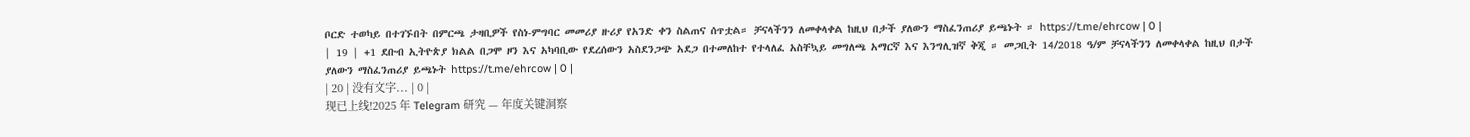ቦርድ ተወካይ በተገኙበት በምርጫ ታዛቢዎች የስነ-ምግባር መመሪያ ዙሪያ የአንድ ቀን ስልጠና ሰጥቷል። ቻናላችንን ለመቀላቀል ከዚህ በታች ያለውን ማስፈንጠሪያ ይጫኑት ። https://t.me/ehrcow | 0 |
| 19 | +1 ደቡብ ኢትዮጵያ ክልል በጋሞ ዞን እና አካባቢው የደረሰውን አስደንጋጭ አደጋ በተመለከተ የተላለፈ አስቸኳይ መግለጫ አማርኛ እና እንግሊዝኛ ቅጂ ። መጋቢት 14/2018 ዓ/ም ቻናላችንን ለመቀላቀል ከዚህ በታች ያለውን ማስፈንጠሪያ ይጫኑት https://t.me/ehrcow | 0 |
| 20 | 没有文字... | 0 |
现已上线!2025 年 Telegram 研究 — 年度关键洞察